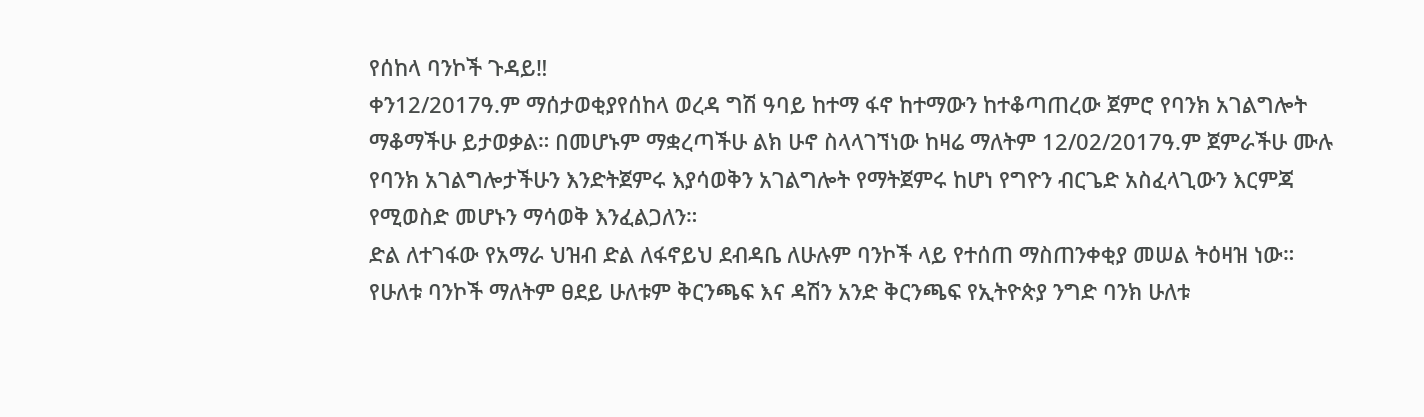የሰከላ ባንኮች ጉዳይ‼
ቀን12/2017ዓ.ም ማሰታወቂያየሰከላ ወረዳ ግሽ ዓባይ ከተማ ፋኖ ከተማውን ከተቆጣጠረው ጀምሮ የባንክ አገልግሎት ማቆማችሁ ይታወቃል። በመሆኑም ማቋረጣችሁ ልክ ሁኖ ስላላገኘነው ከዛሬ ማለትም 12/02/2017ዓ.ም ጀምራችሁ ሙሉ የባንክ አገልግሎታችሁን እንድትጀምሩ እያሳወቅን አገልግሎት የማትጀምሩ ከሆነ የግዮን ብርጌድ አስፈላጊውን እርምጃ የሚወስድ መሆኑን ማሳወቅ እንፈልጋለን።
ድል ለተገፋው የአማራ ህዝብ ድል ለፋኖይህ ደብዳቤ ለሁሉም ባንኮች ላይ የተሰጠ ማስጠንቀቂያ መሠል ትዕዛዝ ነው።
የሁለቱ ባንኮች ማለትም ፀደይ ሁለቱም ቅርንጫፍ እና ዳሽን አንድ ቅርንጫፍ የኢትዮጵያ ንግድ ባንክ ሁለቱ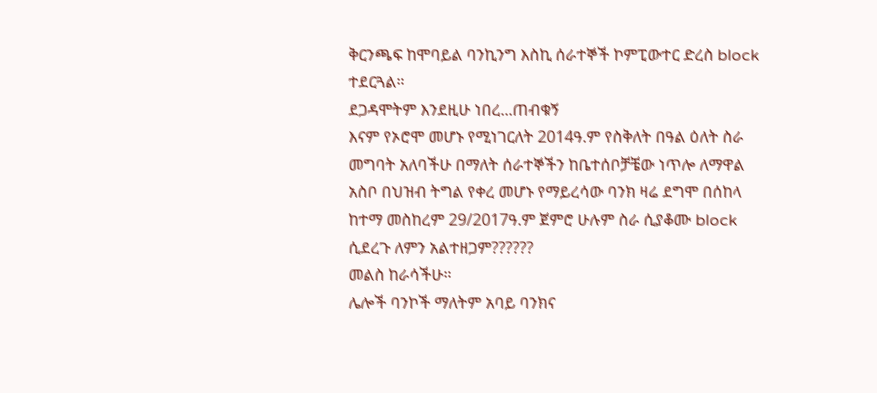ቅርንጫፍ ከሞባይል ባንኪንግ እስኪ ሰራተኞች ኮምፒውተር ድረስ block ተደርጓል።
ደጋዳሞትም እንደዚሁ ነበረ...ጠብቁኝ
እናም የኦሮሞ መሆኑ የሚነገርለት 2014ዓ.ም የስቅለት በዓል ዕለት ስራ መግባት አለባችሁ በማለት ሰራተኞችን ከቤተሰቦቻቼው ነጥሎ ለማዋል አስቦ በህዝብ ትግል የቀረ መሆኑ የማይረሳው ባንክ ዛሬ ደግሞ በሰከላ ከተማ መስከረም 29/2017ዓ.ም ጀምሮ ሁሉም ስራ ሲያቆሙ block ሲደረጉ ለምን አልተዘጋም??????
መልስ ከራሳችሁ።
ሌሎች ባንኮች ማለትም አባይ ባንክና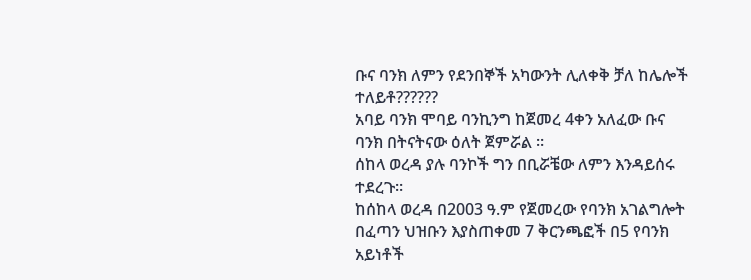ቡና ባንክ ለምን የደንበኞች አካውንት ሊለቀቅ ቻለ ከሌሎች ተለይቶ??????
አባይ ባንክ ሞባይ ባንኪንግ ከጀመረ 4ቀን አለፈው ቡና ባንክ በትናትናው ዕለት ጀምሯል ።
ሰከላ ወረዳ ያሉ ባንኮች ግን በቢሯቼው ለምን እንዳይሰሩ ተደረጉ።
ከሰከላ ወረዳ በ2003 ዓ.ም የጀመረው የባንክ አገልግሎት በፈጣን ህዝቡን እያስጠቀመ 7 ቅርንጫፎች በ5 የባንክ አይነቶች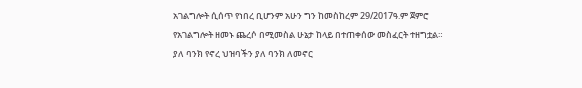አገልግሎት ሲሰጥ የነበረ ቢሆንም አሁን ግን ከመስከረም 29/2017ዓ.ም ጀምሮ የአገልግሎት ዘመኑ ጨረሶ በሚመስል ሁኔታ ከላይ በተጠቀሰው መስፈርት ተዘግቷል።
ያለ ባንክ የኖረ ህዝባችን ያለ ባንክ ለመኖር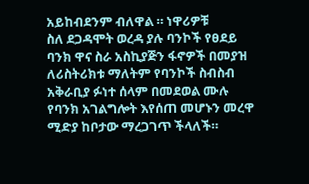አይከብደንም ብለዋል ። ነዋሪዎቹ
ስለ ደጋዳሞት ወረዳ ያሉ ባንኮች የፀደይ ባንክ ዋና ስራ አስኪያጅን ፋኖዎች በመያዝ ለሪስትሪክቱ ማለትም የባንኮች ስብስብ አቅራቢያ ፉነተ ሰላም በመደወል ሙሉ የባንክ አገልግሎት እየሰጠ መሆኑን መረዋ ሚድያ ከቦታው ማረጋገጥ ችላለች።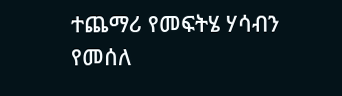ተጨማሪ የመፍትሄ ሃሳብን የመሰለ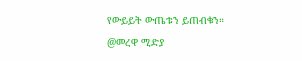የውይይት ውጤቱን ይጠብቁን።
@መረዋ ሚድያ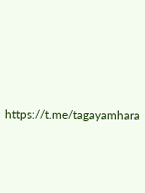https://t.me/tagayamhara